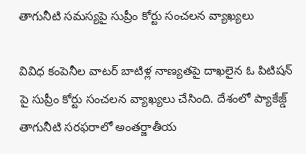తాగునీటి సమస్యపై సుప్రీం కోర్టు సంచలన వ్యాఖ్యలు

వివిధ కంపెనీల వాటర్ బాటిళ్ల నాణ్యతపై దాఖలైన ఓ పిటిషన్ పై సుప్రీం కోర్టు సంచలన వ్యాఖ్యలు చేసింది. దేశంలో ప్యాకేజ్డ్ తాగునీటి సరఫరాలో అంతర్జాతీయ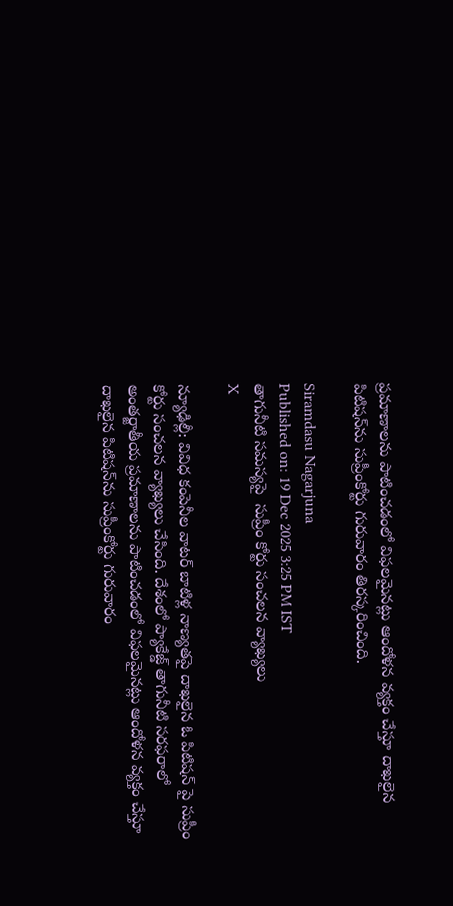ప్రమాణాలను పాటించడంలో విఫలమైనట్లు ఆందోళన వ్యక్తం చేస్తూ దాఖలైన పిటిషన్‌ను సుప్రీంకోర్టు గురువారం తిరస్కరించింది.

Siramdasu Nagarjuna
Published on: 19 Dec 2025 3:25 PM IST
తాగునీటి సమస్యపై  సుప్రీం కోర్టు సంచలన వ్యాఖ్యలు
X

న్యూఢిల్లీ: వివిధ కంపెనీల వాటర్ బాటిళ్ల నాణ్యతపై దాఖలైన ఓ పిటిషన్ పై సుప్రీం కోర్టు సంచలన వ్యాఖ్యలు చేసింది. దేశంలో ప్యాకేజ్డ్ తాగునీటి సరఫరాలో అంతర్జాతీయ ప్రమాణాలను పాటించడంలో విఫలమైనట్లు ఆందోళన వ్యక్తం చేస్తూ దాఖలైన పిటిషన్‌ను సుప్రీంకోర్టు గురువారం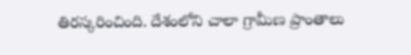తిరస్కరించింది. దేశంలోని చాలా గ్రామీణ ప్రాంతాలు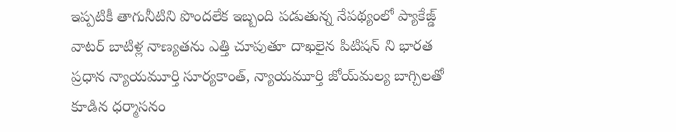ఇప్పటికీ తాగునీటిని పొందలేక ఇబ్బంది పడుతున్న నేపథ్యంలో ప్యాకేజ్డ్ వాటర్ బాటిళ్ల నాణ్యతను ఎత్తి చూపుతూ దాఖలైన పిటిషన్ ని భారత ప్రధాన న్యాయమూర్తి సూర్యకాంత్, న్యాయమూర్తి జోయ్‌మల్య బాగ్చిలతో కూడిన ధర్మాసనం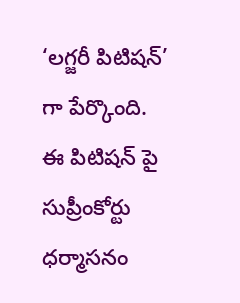‘లగ్జరీ పిటిషన్’ గా పేర్కొంది. ఈ పిటిషన్ పై సుప్రీంకోర్టు ధర్మాసనం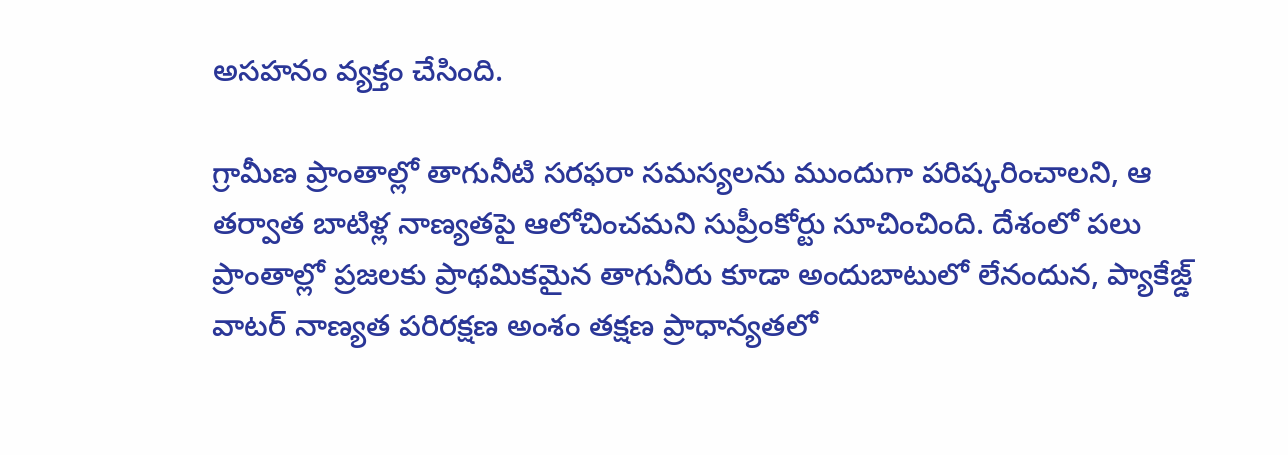అసహనం వ్యక్తం చేసింది.

గ్రామీణ ప్రాంతాల్లో తాగునీటి సరఫరా సమస్యలను ముందుగా పరిష్కరించాలని, ఆ తర్వాత బాటిళ్ల నాణ్యతపై ఆలోచించమని సుప్రీంకోర్టు సూచించింది. దేశంలో పలు ప్రాంతాల్లో ప్రజలకు ప్రాథమికమైన తాగునీరు కూడా అందుబాటులో లేనందున, ప్యాకేజ్డ్ వాటర్ నాణ్యత పరిరక్షణ అంశం తక్షణ ప్రాధాన్యతలో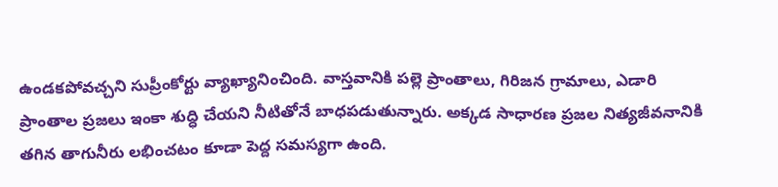ఉండకపోవచ్చని సుప్రీంకోర్టు వ్యాఖ్యానించింది. వాస్తవానికి పల్లె ప్రాంతాలు, గిరిజన గ్రామాలు, ఎడారి ప్రాంతాల ప్రజలు ఇంకా శుద్ధి చేయని నీటితోనే బాధపడుతున్నారు. అక్కడ సాధారణ ప్రజల నిత్యజీవనానికి తగిన తాగునీరు లభించటం కూడా పెద్ద సమస్యగా ఉంది.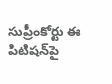సుప్రీంకోర్టు ఈ పిటిషన్‌పై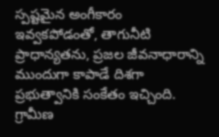స్పష్టమైన అంగీకారం ఇవ్వకపోడంతో, తాగునీటి ప్రాధాన్యతను, ప్రజల జీవనాధారాన్ని ముందుగా కాపాడే దిశగా ప్రభుత్వానికి సంకేతం ఇచ్చింది. గ్రామీణ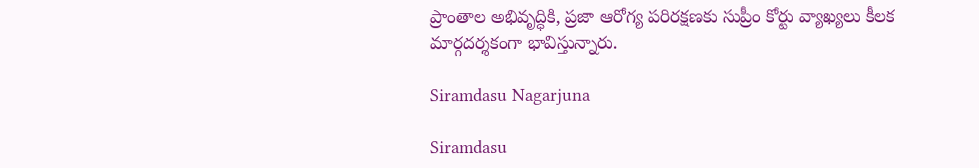ప్రాంతాల అభివృద్ధికి, ప్రజా ఆరోగ్య పరిరక్షణకు సుప్రీం కోర్టు వ్యాఖ్యలు కీలక మార్గదర్శకంగా భావిస్తున్నారు.

Siramdasu Nagarjuna

Siramdasu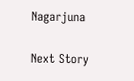Nagarjuna

Next Story